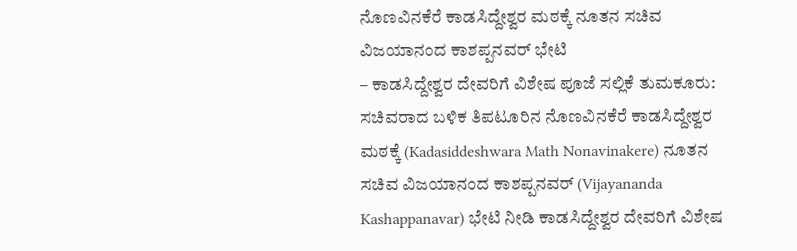ನೊಣವಿನಕೆರೆ ಕಾಡಸಿದ್ದೇಶ್ವರ ಮಠಕ್ಕೆ ನೂತನ ಸಚಿವ ವಿಜಯಾನಂದ ಕಾಶಪ್ಪನವರ್ ಭೇಟಿ
– ಕಾಡಸಿದ್ದೇಶ್ವರ ದೇವರಿಗೆ ವಿಶೇಷ ಪೂಜೆ ಸಲ್ಲಿಕೆ ತುಮಕೂರು: ಸಚಿವರಾದ ಬಳಿಕ ತಿಪಟೂರಿನ ನೊಣವಿನಕೆರೆ ಕಾಡಸಿದ್ದೇಶ್ವರ ಮಠಕ್ಕೆ (Kadasiddeshwara Math Nonavinakere) ನೂತನ ಸಚಿವ ವಿಜಯಾನಂದ ಕಾಶಪ್ಪನವರ್ (Vijayananda Kashappanavar) ಭೇಟಿ ನೀಡಿ ಕಾಡಸಿದ್ದೇಶ್ವರ ದೇವರಿಗೆ ವಿಶೇಷ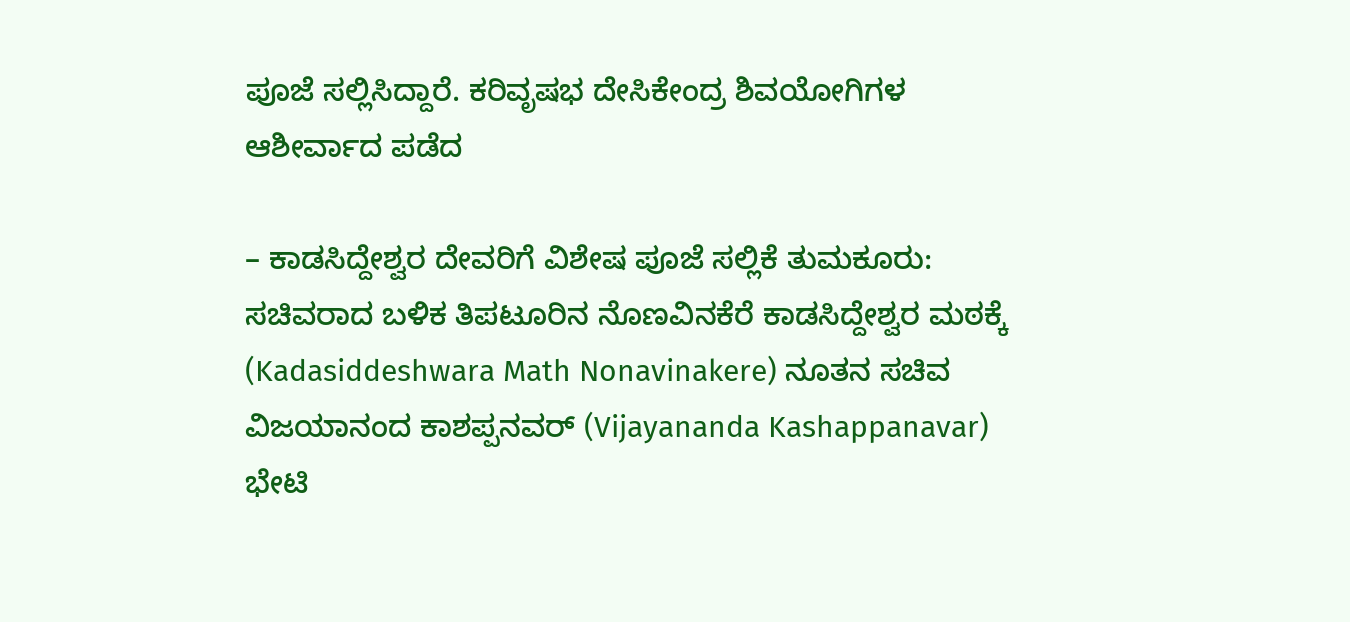ಪೂಜೆ ಸಲ್ಲಿಸಿದ್ದಾರೆ. ಕರಿವೃಷಭ ದೇಸಿಕೇಂದ್ರ ಶಿವಯೋಗಿಗಳ ಆಶೀರ್ವಾದ ಪಡೆದ

– ಕಾಡಸಿದ್ದೇಶ್ವರ ದೇವರಿಗೆ ವಿಶೇಷ ಪೂಜೆ ಸಲ್ಲಿಕೆ ತುಮಕೂರು: ಸಚಿವರಾದ ಬಳಿಕ ತಿಪಟೂರಿನ ನೊಣವಿನಕೆರೆ ಕಾಡಸಿದ್ದೇಶ್ವರ ಮಠಕ್ಕೆ (Kadasiddeshwara Math Nonavinakere) ನೂತನ ಸಚಿವ ವಿಜಯಾನಂದ ಕಾಶಪ್ಪನವರ್ (Vijayananda Kashappanavar) ಭೇಟಿ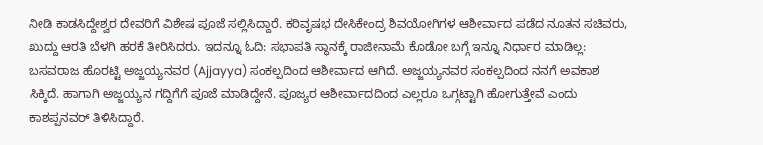ನೀಡಿ ಕಾಡಸಿದ್ದೇಶ್ವರ ದೇವರಿಗೆ ವಿಶೇಷ ಪೂಜೆ ಸಲ್ಲಿಸಿದ್ದಾರೆ. ಕರಿವೃಷಭ ದೇಸಿಕೇಂದ್ರ ಶಿವಯೋಗಿಗಳ ಆಶೀರ್ವಾದ ಪಡೆದ ನೂತನ ಸಚಿವರು, ಖುದ್ದು ಆರತಿ ಬೆಳಗಿ ಹರಕೆ ತೀರಿಸಿದರು. ಇದನ್ನೂ ಓದಿ: ಸಭಾಪತಿ ಸ್ಥಾನಕ್ಕೆ ರಾಜೀನಾಮೆ ಕೊಡೋ ಬಗ್ಗೆ ಇನ್ನೂ ನಿರ್ಧಾರ ಮಾಡಿಲ್ಲ: ಬಸವರಾಜ ಹೊರಟ್ಟಿ ಅಜ್ಜಯ್ಯನವರ (Ajjayya) ಸಂಕಲ್ಪದಿಂದ ಆಶೀರ್ವಾದ ಆಗಿದೆ. ಅಜ್ಜಯ್ಯನವರ ಸಂಕಲ್ಪದಿಂದ ನನಗೆ ಅವಕಾಶ ಸಿಕ್ಕಿದೆ. ಹಾಗಾಗಿ ಅಜ್ಜಯ್ಯನ ಗದ್ದಿಗೆಗೆ ಪೂಜೆ ಮಾಡಿದ್ದೇನೆ. ಪೂಜ್ಯರ ಆಶೀರ್ವಾದದಿಂದ ಎಲ್ಲರೂ ಒಗ್ಗಟ್ಟಾಗಿ ಹೋಗುತ್ತೇವೆ ಎಂದು ಕಾಶಪ್ಪನವರ್ ತಿಳಿಸಿದ್ದಾರೆ.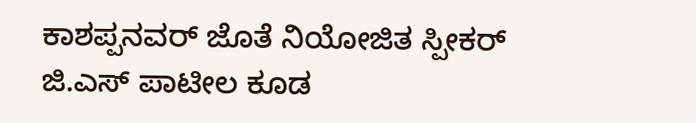ಕಾಶಪ್ಪನವರ್ ಜೊತೆ ನಿಯೋಜಿತ ಸ್ಪೀಕರ್ ಜಿ.ಎಸ್ ಪಾಟೀಲ ಕೂಡ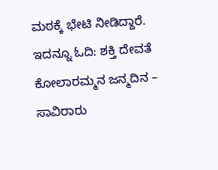ಮಠಕ್ಕೆ ಭೇಟಿ ನೀಡಿದ್ದಾರೆ. ಇದನ್ನೂ ಓದಿ: ಶಕ್ತಿ ದೇವತೆ ಕೋಲಾರಮ್ಮನ ಜನ್ಮದಿನ – ಸಾವಿರಾರು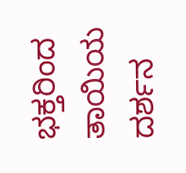ಭಕ್ತರಿಂದ ತಾಯಿಯ ದರ್ಶನ